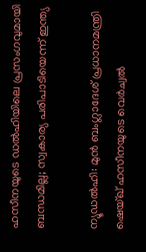ഹസീനയുടെ ഡൽഹിയിലെ പ്രസംഗവുമായി ബന്ധമില്ല; സ്വകാര്യ പരിപാടിയെന്ന് ഇന്ത്യ

ന്യൂഡല്‍ഹി: മുൻ ബംഗ്ലാദേശ് പ്രധാനമന്ത്രി ഷെയ്ഖ് ഹസീനയുടെ വെർച്വൽ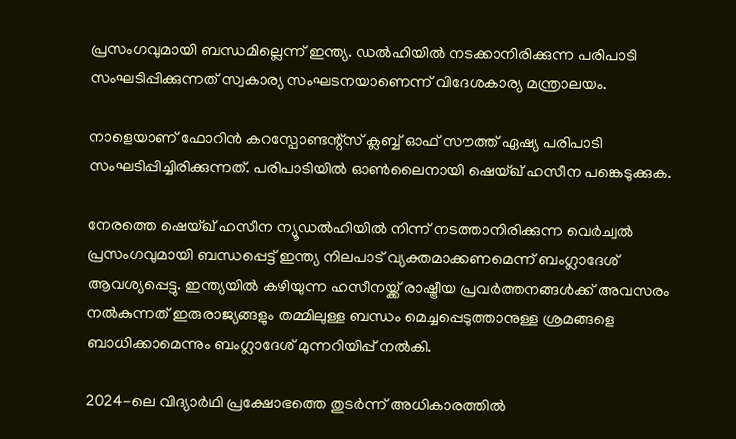പ്രസംഗവുമായി ബന്ധമില്ലെന്ന് ഇന്ത്യ. ഡൽഹിയിൽ നടക്കാനിരിക്കുന്ന പരിപാടി സംഘടിപ്പിക്കുന്നത് സ്വകാര്യ സംഘടനയാണെന്ന് വിദേശകാര്യ മന്ത്രാലയം.

നാളെയാണ് ഫോറിൻ കറസ്പോണ്ടന്റ്സ് ക്ലബ്ബ് ഓഫ് സൗത്ത് ഏഷ്യ പരിപാടി സംഘടിപ്പിച്ചിരിക്കുന്നത്. പരിപാടിയിൽ ഓൺലൈനായി ഷെയ്ഖ് ഹസീന പങ്കെടുക്കുക.

നേരത്തെ ഷെയ്ഖ് ഹസീന ന്യൂഡൽഹിയിൽ നിന്ന് നടത്താനിരിക്കുന്ന വെർച്വൽ പ്രസംഗവുമായി ബന്ധപ്പെട്ട് ഇന്ത്യ നിലപാട് വ്യക്തമാക്കണമെന്ന് ബംഗ്ലാദേശ് ആവശ്യപ്പെട്ടു. ഇന്ത്യയിൽ കഴിയുന്ന ഹസീനയ്ക്ക് രാഷ്ട്രീയ പ്രവർത്തനങ്ങൾക്ക് അവസരം നൽകുന്നത് ഇരുരാജ്യങ്ങളും തമ്മിലുള്ള ബന്ധം മെച്ചപ്പെടുത്താനുള്ള ശ്രമങ്ങളെ ബാധിക്കാമെന്നും ബംഗ്ലാദേശ് മുന്നറിയിപ്പ് നൽകി.

2024-ലെ വിദ്യാർഥി പ്രക്ഷോഭത്തെ തുടർന്ന് അധികാരത്തിൽ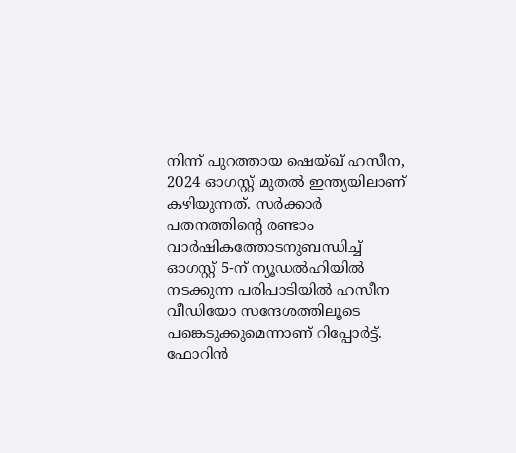നിന്ന് പുറത്തായ ഷെയ്ഖ് ഹസീന, 2024 ഓഗസ്റ്റ് മുതൽ ഇന്ത്യയിലാണ് കഴിയുന്നത്. സർക്കാർ പതനത്തിന്റെ രണ്ടാം വാർഷികത്തോടനുബന്ധിച്ച് ഓഗസ്റ്റ് 5-ന് ന്യൂഡൽഹിയിൽ നടക്കുന്ന പരിപാടിയിൽ ഹസീന വീഡിയോ സന്ദേശത്തിലൂടെ പങ്കെടുക്കുമെന്നാണ് റിപ്പോർട്ട്. ഫോറിന്‍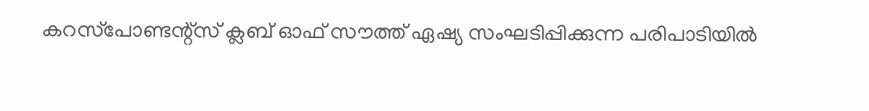കറസ്‌പോണ്ടന്റ്സ് ക്ലബ് ഓഫ് സൗത്ത് ഏഷ്യ സംഘടിപ്പിക്കുന്ന പരിപാടിയിൽ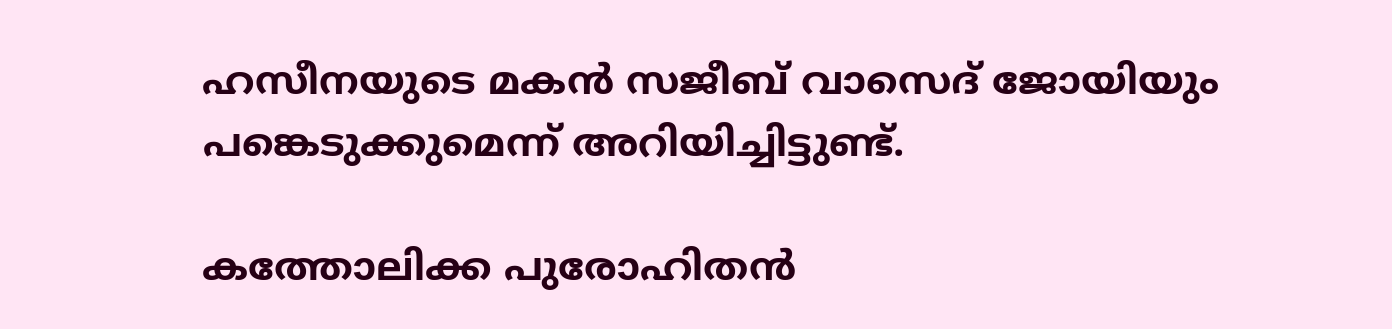ഹസീനയുടെ മകൻ സജീബ് വാസെദ് ജോയിയും പങ്കെടുക്കുമെന്ന് അറിയിച്ചിട്ടുണ്ട്.

കത്തോലിക്ക പുരോഹിതന്‍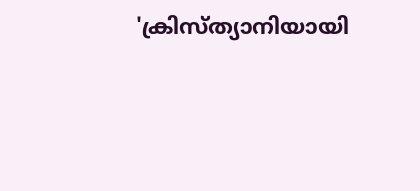'ക്രിസ്ത്യാനിയായി